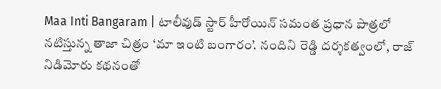Maa Inti Bangaram | టాలీవుడ్ స్టార్ హీరోయిన్ సమంత ప్రధాన పాత్రలో నటిస్తున్న తాజా చిత్రం ‘మా ఇంటి బంగారం’. నందిని రెడ్డి దర్శకత్వంలో, రాజ్ నిడిమోరు కథనంతో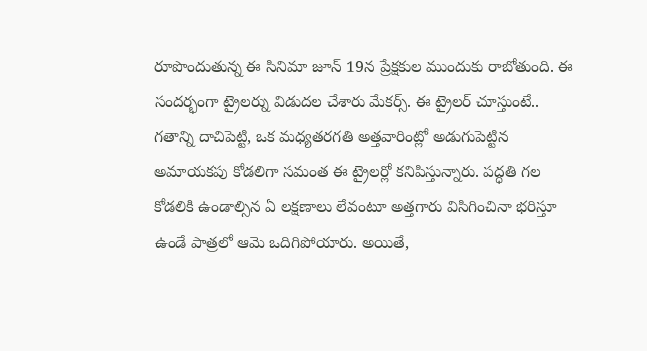రూపొందుతున్న ఈ సినిమా జూన్ 19న ప్రేక్షకుల ముందుకు రాబోతుంది. ఈ సందర్భంగా ట్రైలర్ను విడుదల చేశారు మేకర్స్. ఈ ట్రైలర్ చూస్తుంటే.. గతాన్ని దాచిపెట్టి, ఒక మధ్యతరగతి అత్తవారింట్లో అడుగుపెట్టిన అమాయకపు కోడలిగా సమంత ఈ ట్రైలర్లో కనిపిస్తున్నారు. పద్ధతి గల కోడలికి ఉండాల్సిన ఏ లక్షణాలు లేవంటూ అత్తగారు విసిగించినా భరిస్తూ ఉండే పాత్రలో ఆమె ఒదిగిపోయారు. అయితే,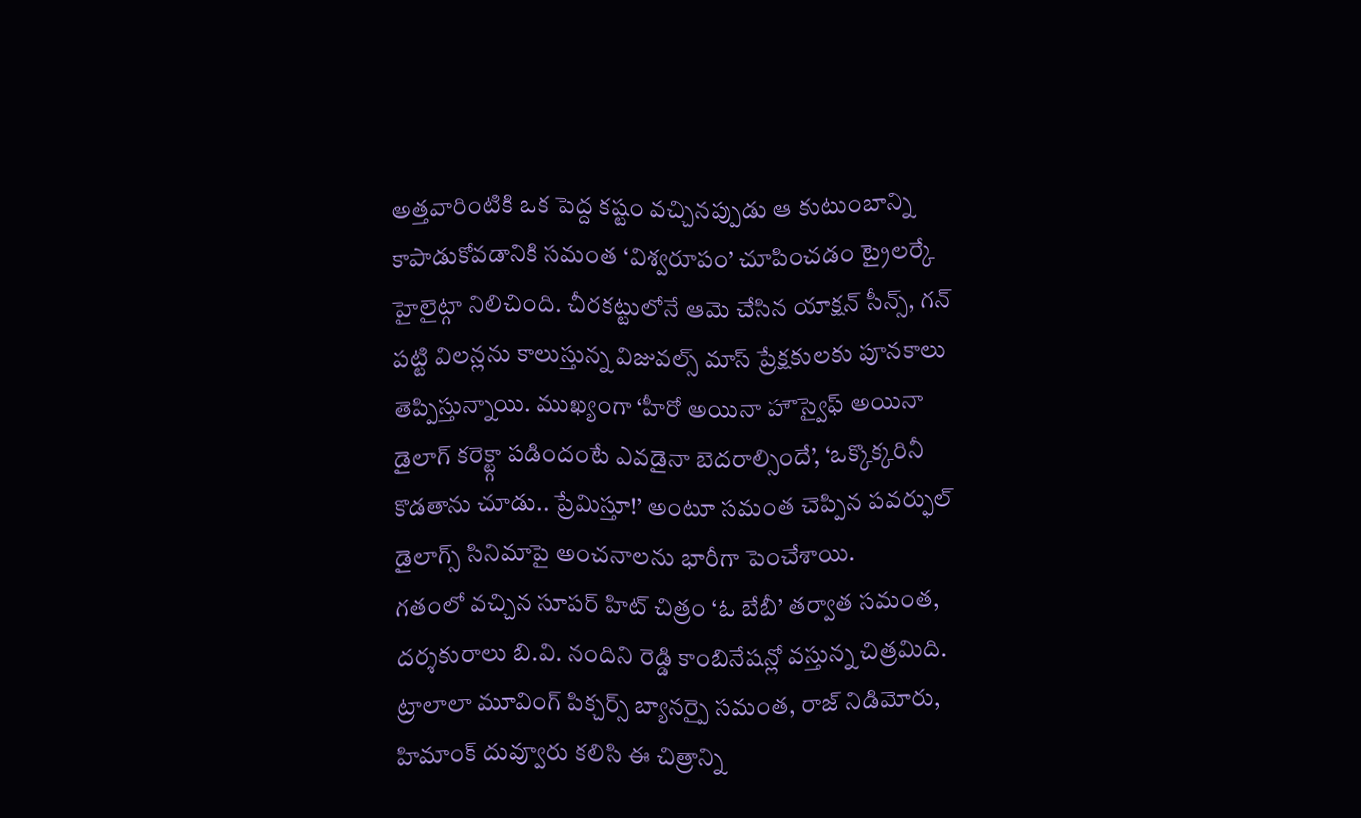అత్తవారింటికి ఒక పెద్ద కష్టం వచ్చినప్పుడు ఆ కుటుంబాన్ని కాపాడుకోవడానికి సమంత ‘విశ్వరూపం’ చూపించడం ట్రైలర్కే హైలైట్గా నిలిచింది. చీరకట్టులోనే ఆమె చేసిన యాక్షన్ సీన్స్, గన్ పట్టి విలన్లను కాలుస్తున్న విజువల్స్ మాస్ ప్రేక్షకులకు పూనకాలు తెప్పిస్తున్నాయి. ముఖ్యంగా ‘హీరో అయినా హౌస్వైఫ్ అయినా డైలాగ్ కరెక్ట్గా పడిందంటే ఎవడైనా బెదరాల్సిందే’, ‘ఒక్కొక్కరినీ కొడతాను చూడు.. ప్రేమిస్తూ!’ అంటూ సమంత చెప్పిన పవర్ఫుల్ డైలాగ్స్ సినిమాపై అంచనాలను భారీగా పెంచేశాయి.
గతంలో వచ్చిన సూపర్ హిట్ చిత్రం ‘ఓ బేబీ’ తర్వాత సమంత, దర్శకురాలు బి.వి. నందిని రెడ్డి కాంబినేషన్లో వస్తున్న చిత్రమిది. ట్రాలాలా మూవింగ్ పిక్చర్స్ బ్యానర్పై సమంత, రాజ్ నిడిమోరు, హిమాంక్ దువ్వూరు కలిసి ఈ చిత్రాన్ని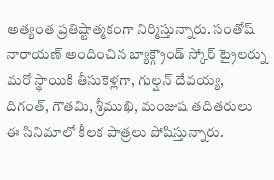అత్యంత ప్రతిష్టాత్మకంగా నిర్మిస్తున్నారు. సంతోష్ నారాయణ్ అందించిన బ్యాక్గ్రౌండ్ స్కోర్ ట్రైలర్ను మరో స్థాయికి తీసుకెళ్లగా, గుల్షన్ దేవయ్య, దిగంత్, గౌతమి, శ్రీముఖి, మంజుష తదితరులు ఈ సినిమాలో కీలక పాత్రలు పోషిస్తున్నారు.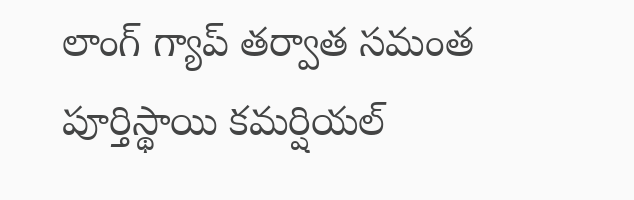లాంగ్ గ్యాప్ తర్వాత సమంత పూర్తిస్థాయి కమర్షియల్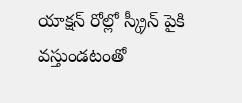యాక్షన్ రోల్లో స్క్రీన్ పైకి వస్తుండటంతో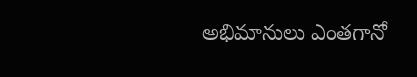అభిమానులు ఎంతగానో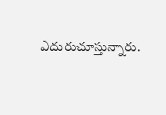ఎదురుచూస్తున్నారు.